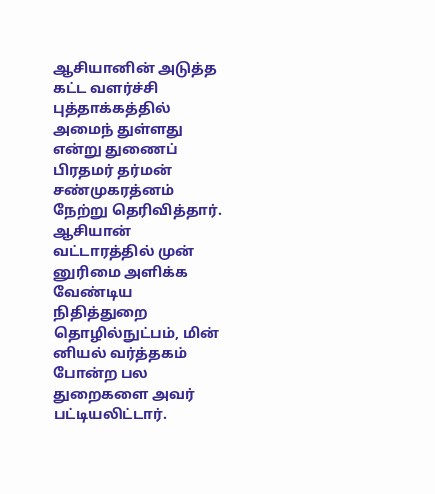ஆசியானின் அடுத்த கட்ட வளர்ச்சி புத்தாக்கத்தில் அமைந் துள்ளது என்று துணைப் பிரதமர் தர்மன் சண்முகரத்னம் நேற்று தெரிவித்தார். ஆசியான் வட்டாரத்தில் முன் னுரிமை அளிக்க வேண்டிய நிதித்துறை தொழில்நுட்பம், மின் னியல் வர்த்தகம் போன்ற பல துறைகளை அவர் பட்டியலிட்டார்.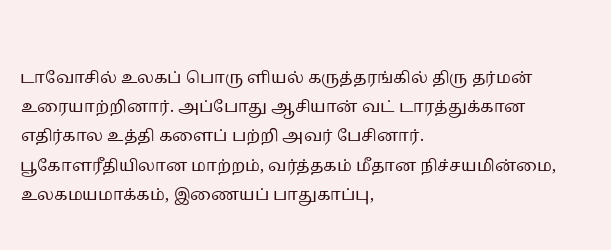டாவோசில் உலகப் பொரு ளியல் கருத்தரங்கில் திரு தர்மன் உரையாற்றினார். அப்போது ஆசியான் வட் டாரத்துக்கான எதிர்கால உத்தி களைப் பற்றி அவர் பேசினார். பூகோளரீதியிலான மாற்றம், வர்த்தகம் மீதான நிச்சயமின்மை, உலகமயமாக்கம், இணையப் பாதுகாப்பு,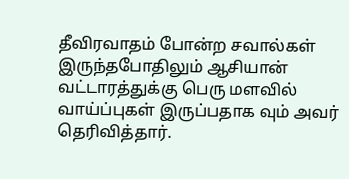தீவிரவாதம் போன்ற சவால்கள் இருந்தபோதிலும் ஆசியான் வட்டாரத்துக்கு பெரு மளவில் வாய்ப்புகள் இருப்பதாக வும் அவர் தெரிவித்தார்.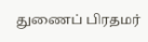துணைப் பிரதமர்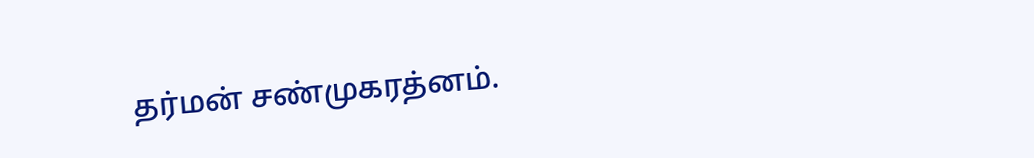தர்மன் சண்முகரத்னம்.